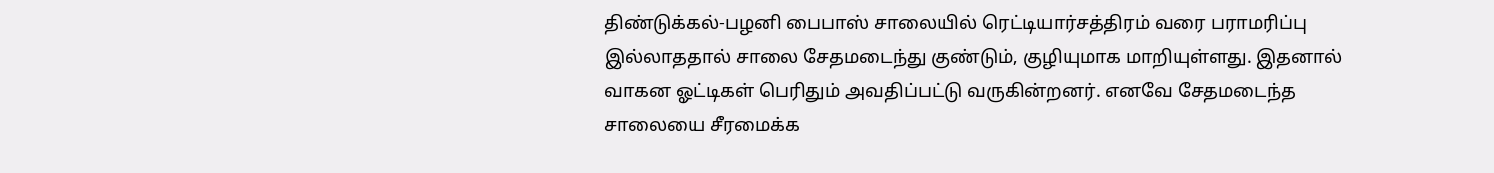திண்டுக்கல்-பழனி பைபாஸ் சாலையில் ரெட்டியார்சத்திரம் வரை பராமரிப்பு இல்லாததால் சாலை சேதமடைந்து குண்டும், குழியுமாக மாறியுள்ளது. இதனால் வாகன ஓட்டிகள் பெரிதும் அவதிப்பட்டு வருகின்றனர். எனவே சேதமடைந்த சாலையை சீரமைக்க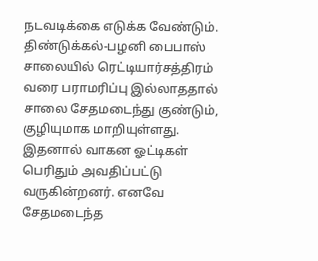நடவடிக்கை எடுக்க வேண்டும்.
திண்டுக்கல்-பழனி பைபாஸ் சாலையில் ரெட்டியார்சத்திரம் வரை பராமரிப்பு இல்லாததால் சாலை சேதமடைந்து குண்டும், குழியுமாக மாறியுள்ளது. இதனால் வாகன ஓட்டிகள் பெரிதும் அவதிப்பட்டு வருகின்றனர். எனவே சேதமடைந்த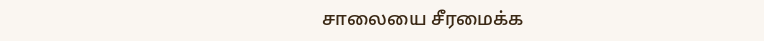சாலையை சீரமைக்க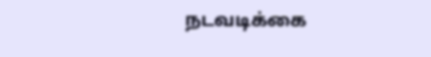நடவடிக்கை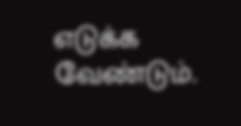எடுக்க வேண்டும்.